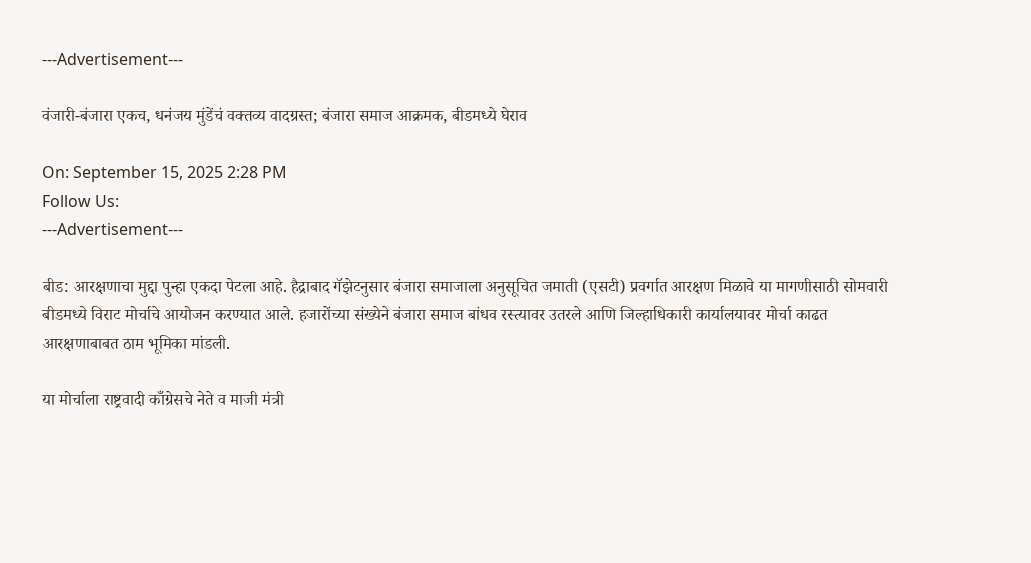---Advertisement---

वंजारी-बंजारा एकच, धनंजय मुंडेंचं वक्तव्य वादग्रस्त; बंजारा समाज आक्रमक, बीडमध्ये घेराव

On: September 15, 2025 2:28 PM
Follow Us:
---Advertisement---

बीड: आरक्षणाचा मुद्दा पुन्हा एकदा पेटला आहे. हैद्राबाद गॅझेटनुसार बंजारा समाजाला अनुसूचित जमाती (एसटी) प्रवर्गात आरक्षण मिळावे या मागणीसाठी सोमवारी बीडमध्ये विराट मोर्चाचे आयोजन करण्यात आले. हजारोंच्या संख्येने बंजारा समाज बांधव रस्त्यावर उतरले आणि जिल्हाधिकारी कार्यालयावर मोर्चा काढत आरक्षणाबाबत ठाम भूमिका मांडली.

या मोर्चाला राष्ट्रवादी काँग्रेसचे नेते व माजी मंत्री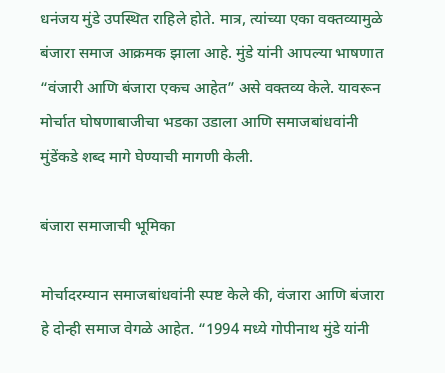धनंजय मुंडे उपस्थित राहिले होते. मात्र, त्यांच्या एका वक्तव्यामुळे बंजारा समाज आक्रमक झाला आहे. मुंडे यांनी आपल्या भाषणात “वंजारी आणि बंजारा एकच आहेत” असे वक्तव्य केले. यावरून मोर्चात घोषणाबाजीचा भडका उडाला आणि समाजबांधवांनी मुंडेंकडे शब्द मागे घेण्याची मागणी केली.

बंजारा समाजाची भूमिका

मोर्चादरम्यान समाजबांधवांनी स्पष्ट केले की, वंजारा आणि बंजारा हे दोन्ही समाज वेगळे आहेत. “1994 मध्ये गोपीनाथ मुंडे यांनी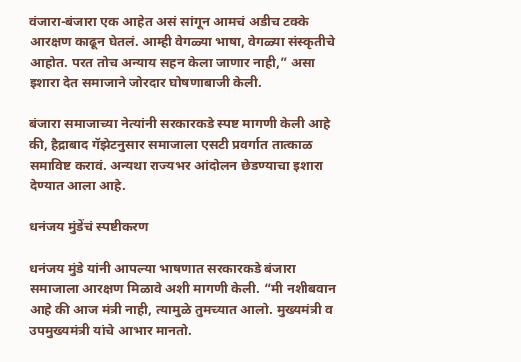वंजारा-बंजारा एक आहेत असं सांगून आमचं अडीच टक्के आरक्षण काढून घेतलं. आम्ही वेगळ्या भाषा, वेगळ्या संस्कृतीचे आहोत. परत तोच अन्याय सहन केला जाणार नाही,” असा इशारा देत समाजाने जोरदार घोषणाबाजी केली.

बंजारा समाजाच्या नेत्यांनी सरकारकडे स्पष्ट मागणी केली आहे की, हैद्राबाद गॅझेटनुसार समाजाला एसटी प्रवर्गात तात्काळ समाविष्ट करावं. अन्यथा राज्यभर आंदोलन छेडण्याचा इशारा देण्यात आला आहे.

धनंजय मुंडेंचं स्पष्टीकरण

धनंजय मुंडे यांनी आपल्या भाषणात सरकारकडे बंजारा समाजाला आरक्षण मिळावे अशी मागणी केली. “मी नशीबवान आहे की आज मंत्री नाही, त्यामुळे तुमच्यात आलो. मुख्यमंत्री व उपमुख्यमंत्री यांचे आभार मानतो.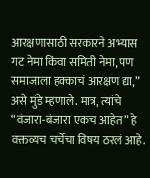आरक्षणासाठी सरकारने अभ्यास गट नेमा किंवा समिती नेमा, पण समाजाला हक्काचं आरक्षण द्या,” असे मुंडे म्हणाले. मात्र, त्यांचे “वंजारा-बंजारा एकच आहेत” हे वक्तव्यच चर्चेचा विषय ठरलं आहे.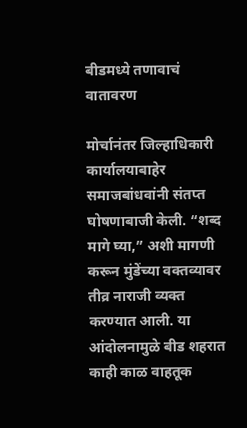बीडमध्ये तणावाचं वातावरण

मोर्चानंतर जिल्हाधिकारी कार्यालयाबाहेर समाजबांधवांनी संतप्त घोषणाबाजी केली. “शब्द मागे घ्या,” अशी मागणी करून मुंडेंच्या वक्तव्यावर तीव्र नाराजी व्यक्त करण्यात आली. या आंदोलनामुळे बीड शहरात काही काळ वाहतूक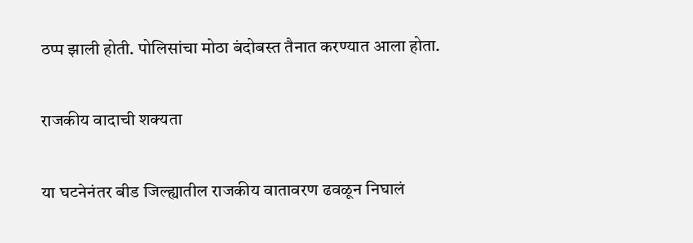ठप्प झाली होती. पोलिसांचा मोठा बंदोबस्त तैनात करण्यात आला होता.

राजकीय वादाची शक्यता

या घटनेनंतर बीड जिल्ह्यातील राजकीय वातावरण ढवळून निघालं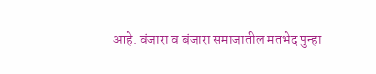आहे. वंजारा व बंजारा समाजातील मतभेद पुन्हा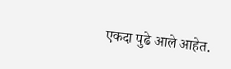एकदा पुढे आले आहेत.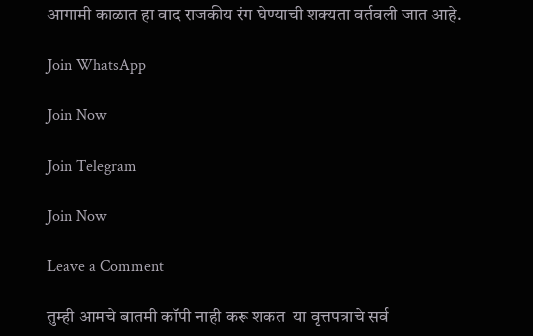आगामी काळात हा वाद राजकीय रंग घेण्याची शक्यता वर्तवली जात आहे.

Join WhatsApp

Join Now

Join Telegram

Join Now

Leave a Comment

तुम्ही आमचे बातमी कॉपी नाही करू शकत  या वृत्तपत्राचे सर्व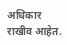अधिकार राखीव आहेत.